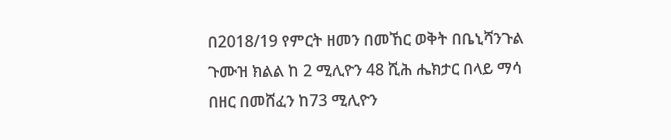በ2018/19 የምርት ዘመን በመኸር ወቅት በቤኒሻንጉል ጉሙዝ ክልል ከ 2 ሚሊዮን 48 ሺሕ ሔክታር በላይ ማሳ በዘር በመሸፈን ከ73 ሚሊዮን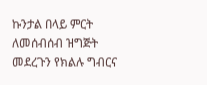ኩንታል በላይ ምርት ለመሰብሰብ ዝግጅት መደረጉን የክልሉ ግብርና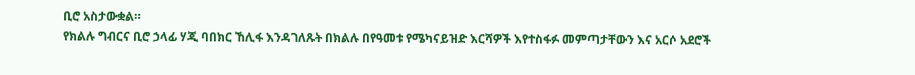ቢሮ አስታውቋል።
የክልሉ ግብርና ቢሮ ኃላፊ ሃጂ ባበክር ኸሊፋ እንዳገለጹት በክልሉ በየዓመቱ የሜካናይዝድ እርሻዎች እየተስፋፉ መምጣታቸውን እና አርሶ አደሮች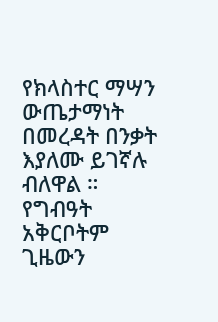የክላስተር ማሣን ውጤታማነት በመረዳት በንቃት እያለሙ ይገኛሉ ብለዋል ።
የግብዓት አቅርቦትም ጊዜውን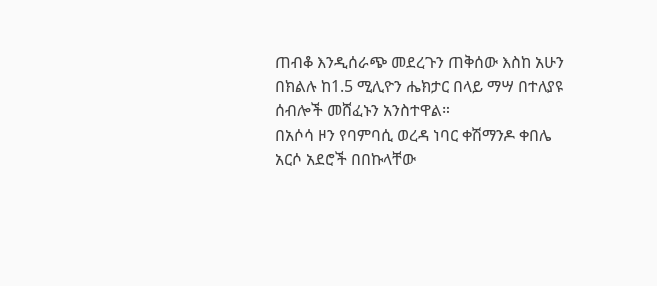ጠብቆ እንዲሰራጭ መደረጉን ጠቅሰው እስከ አሁን በክልሉ ከ1.5 ሚሊዮን ሔክታር በላይ ማሣ በተለያዩ ሰብሎች መሸፈኑን አንስተዋል።
በአሶሳ ዞን የባምባሲ ወረዳ ነባር ቀሽማንዶ ቀበሌ አርሶ አደሮች በበኩላቸው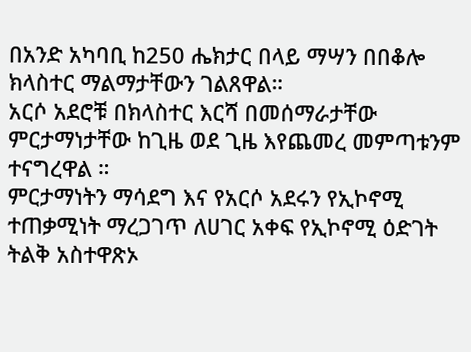በአንድ አካባቢ ከ250 ሔክታር በላይ ማሣን በበቆሎ ክላስተር ማልማታቸውን ገልጸዋል።
አርሶ አደሮቹ በክላስተር እርሻ በመሰማራታቸው ምርታማነታቸው ከጊዜ ወደ ጊዜ እየጨመረ መምጣቱንም ተናግረዋል ።
ምርታማነትን ማሳደግ እና የአርሶ አደሩን የኢኮኖሚ ተጠቃሚነት ማረጋገጥ ለሀገር አቀፍ የኢኮኖሚ ዕድገት ትልቅ አስተዋጽኦ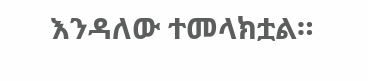እንዳለው ተመላክቷል።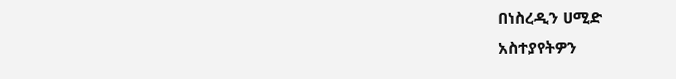በነስረዲን ሀሚድ
አስተያየትዎን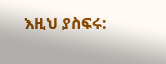እዚህ ያስፍሩ: